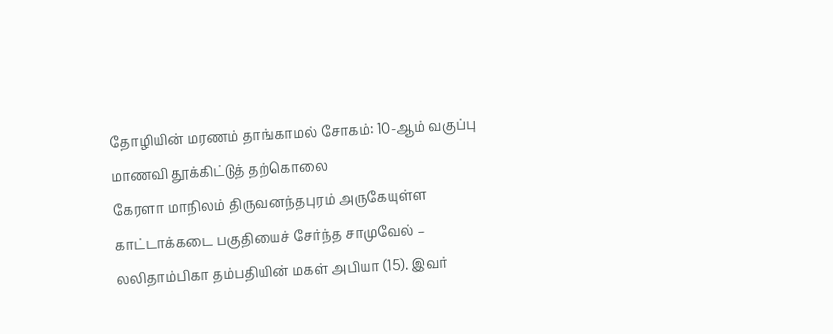தோழியின் மரணம் தாங்காமல் சோகம்: 10-ஆம் வகுப்பு மாணவி தூக்கிட்டுத் தற்கொலை
கேரளா மாநிலம் திருவனந்தபுரம் அருகேயுள்ள காட்டாக்கடை பகுதியைச் சேர்ந்த சாமுவேல் – லலிதாம்பிகா தம்பதியின் மகள் அபியா (15). இவர்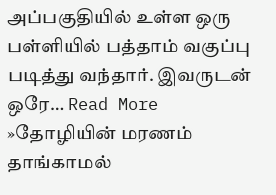அப்பகுதியில் உள்ள ஒரு பள்ளியில் பத்தாம் வகுப்பு படித்து வந்தார். இவருடன் ஒரே… Read More »தோழியின் மரணம் தாங்காமல்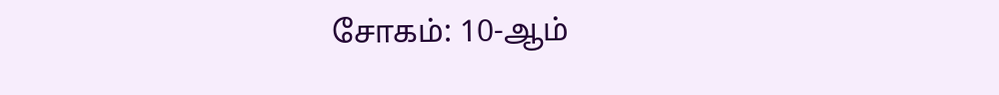சோகம்: 10-ஆம்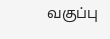வகுப்பு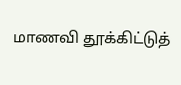மாணவி தூக்கிட்டுத்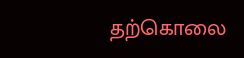தற்கொலை